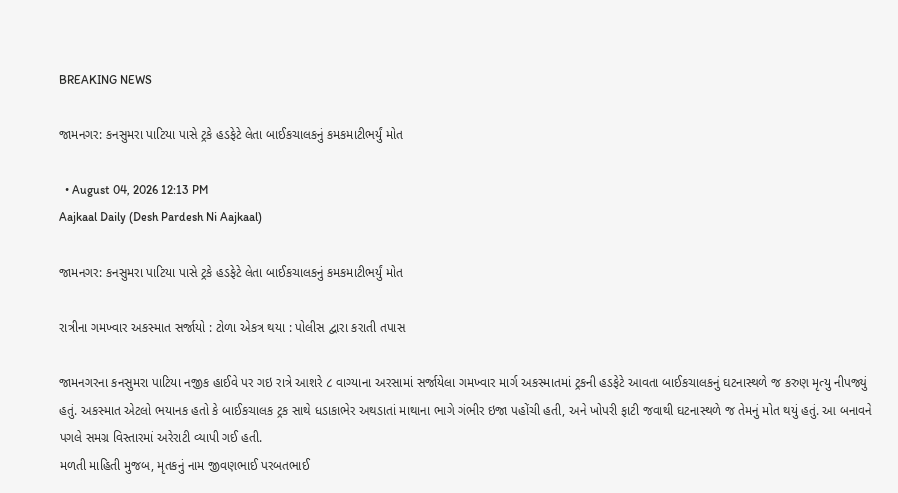BREAKING NEWS

જામનગર: કનસુમરા પાટિયા પાસે ટ્રકે હડફેટે લેતા બાઈકચાલકનું કમકમાટીભર્યું મોત

  • August 04, 2026 12:13 PM
Aajkaal Daily (Desh Pardesh Ni Aajkaal)

જામનગર: કનસુમરા પાટિયા પાસે ટ્રકે હડફેટે લેતા બાઈકચાલકનું કમકમાટીભર્યું મોત

રાત્રીના ગમખ્વાર અકસ્માત સર્જાયો : ટોળા એકત્ર થયા : પોલીસ દ્વારા કરાતી તપાસ

જામનગરના કનસુમરા પાટિયા નજીક હાઈવે પર ગઇ રાત્રે આશરે ૮ વાગ્યાના અરસામાં સર્જાયેલા ગમખ્વાર માર્ગ અકસ્માતમાં ટ્રકની હડફેટે આવતા બાઈકચાલકનું ઘટનાસ્થળે જ કરુણ મૃત્યુ નીપજ્યું હતું. અકસ્માત એટલો ભયાનક હતો કે બાઈકચાલક ટ્રક સાથે ધડાકાભેર અથડાતાં માથાના ભાગે ગંભીર ઇજા પહોંચી હતી, અને ખોપરી ફાટી જવાથી ઘટનાસ્થળે જ તેમનું મોત થયું હતું. આ બનાવને પગલે સમગ્ર વિસ્તારમાં અરેરાટી વ્યાપી ગઈ હતી.
મળતી માહિતી મુજબ, મૃતકનું નામ જીવણભાઈ પરબતભાઈ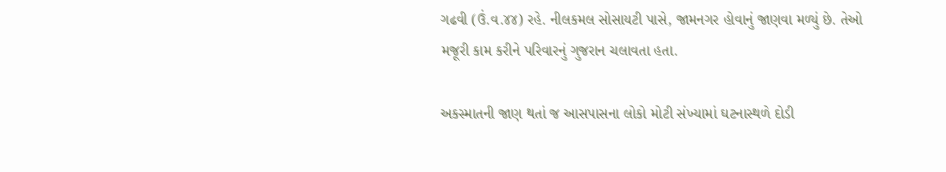ગઢવી (ઉં.વ.૪૪) રહે. નીલકમલ સોસાયટી પાસે, જામનગર હોવાનું જાણવા મળ્યું છે. તેઓ મજૂરી કામ કરીને પરિવારનું ગુજરાન ચલાવતા હતા.

અકસ્માતની જાણ થતાં જ આસપાસના લોકો મોટી સંખ્યામાં ઘટનાસ્થળે દોડી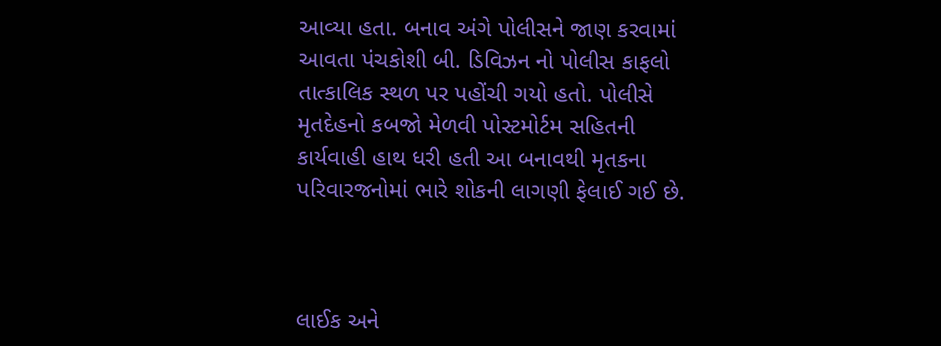આવ્યા હતા. બનાવ અંગે પોલીસને જાણ કરવામાં આવતા પંચકોશી બી. ડિવિઝન નો પોલીસ કાફલો તાત્કાલિક સ્થળ પર પહોંચી ગયો હતો. પોલીસે મૃતદેહનો કબજો મેળવી પોસ્ટમોર્ટમ સહિતની કાર્યવાહી હાથ ધરી હતી આ બનાવથી મૃતકના પરિવારજનોમાં ભારે શોકની લાગણી ફેલાઈ ગઈ છે.



લાઈક અને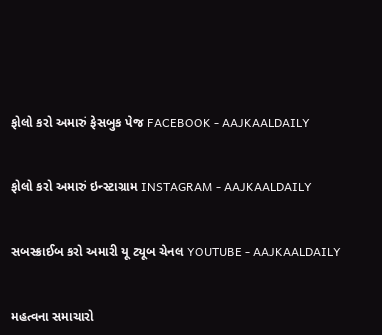ફોલો કરો અમારું ફેસબુક પેજ FACEBOOK - AAJKAALDAILY


ફોલો કરો અમારું ઇન્સ્ટાગ્રામ INSTAGRAM - AAJKAALDAILY


સબસ્ક્રાઈબ કરો અમારી યૂ ટ્યૂબ ચેનલ YOUTUBE - AAJKAALDAILY


મહત્વના સમાચારો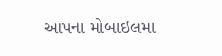આપના મોબાઇલમા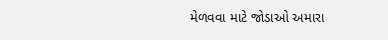મેળવવા માટે જોડાઓ અમારા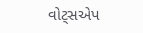વોટ્સએપ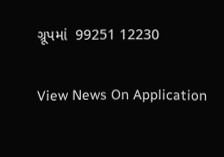ગ્રૂપમાં  99251 12230

View News On Application